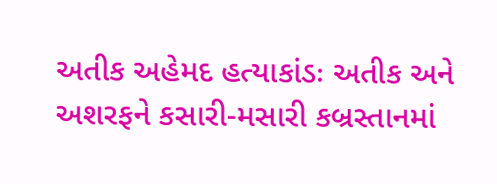અતીક અહેમદ હત્યાકાંડઃ અતીક અને અશરફને કસારી-મસારી કબ્રસ્તાનમાં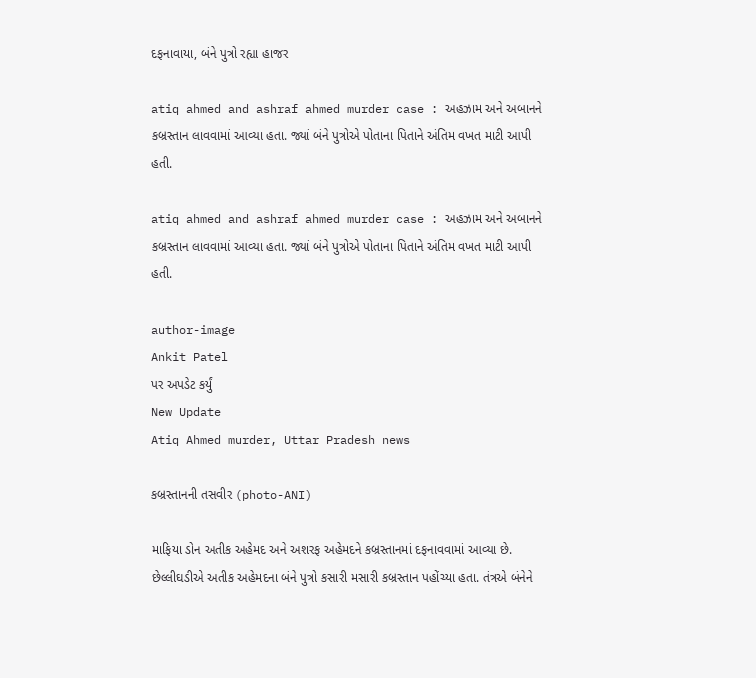દફનાવાયા, બંને પુત્રો રહ્યા હાજર

atiq ahmed and ashraf ahmed murder case : અહઝામ અને અબાનને કબ્રસ્તાન લાવવામાં આવ્યા હતા. જ્યાં બંને પુત્રોએ પોતાના પિતાને અંતિમ વખત માટી આપી હતી.

atiq ahmed and ashraf ahmed murder case : અહઝામ અને અબાનને કબ્રસ્તાન લાવવામાં આવ્યા હતા. જ્યાં બંને પુત્રોએ પોતાના પિતાને અંતિમ વખત માટી આપી હતી.

author-image
Ankit Patel
પર અપડેટ કર્યું
New Update
Atiq Ahmed murder, Uttar Pradesh news

કબ્રસ્તાનની તસવીર (photo-ANI)

માફિયા ડોન અતીક અહેમદ અને અશરફ અહેમદને કબ્રસ્તાનમાં દફનાવવામાં આવ્યા છે. છેલ્લીઘડીએ અતીક અહેમદના બંને પુત્રો કસારી મસારી કબ્રસ્તાન પહોંચ્યા હતા. તંત્રએ બંનેને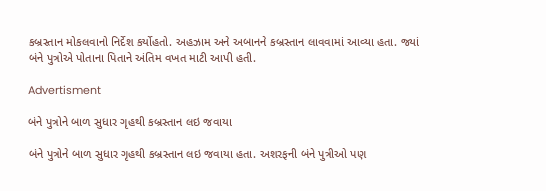કબ્રસ્તાન મોકલવાનો નિર્દેશ કર્યોહતો. અહઝામ અને અબાનને કબ્રસ્તાન લાવવામાં આવ્યા હતા. જ્યાં બંને પુત્રોએ પોતાના પિતાને અંતિમ વખત માટી આપી હતી.

Advertisment

બંને પુત્રોને બાળ સુધાર ગૃહથી કબ્રસ્તાન લઇ જવાયા

બંને પુત્રોને બાળ સુધાર ગૃહથી કબ્રસ્તાન લઇ જવાયા હતા. અશરફની બંને પુત્રીઓ પણ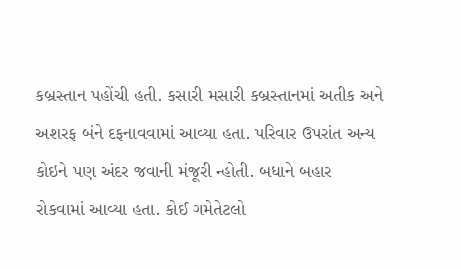કબ્રસ્તાન પહોંચી હતી. કસારી મસારી કબ્રસ્તાનમાં અતીક અને અશરફ બંને દફનાવવામાં આવ્યા હતા. પરિવાર ઉપરાંત અન્ય કોઇને પણ અંદર જવાની મંજૂરી ન્હોતી. બધાને બહાર રોકવામાં આવ્યા હતા. કોઈ ગમેતેટલો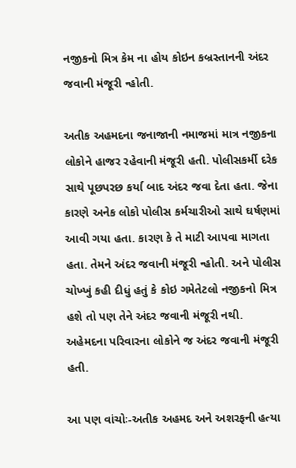નજીકનો મિત્ર કેમ ના હોય કોઇન કબ્રસ્તાનની અંદર જવાની મંજૂરી ન્હોતી.

અતીક અહમદના જનાજાની નમાજમાં માત્ર નજીકના લોકોને હાજર રહેવાની મંજૂરી હતી. પોલીસકર્મી દરેક સાથે પૂછપરછ કર્યા બાદ અંદર જવા દેતા હતા. જેના કારણે અનેક લોકો પોલીસ કર્મચારીઓ સાથે ઘર્ષણમાં આવી ગયા હતા. કારણ કે તે માટી આપવા માગતા હતા. તેમને અંદર જવાની મંજૂરી ન્હોતી. અને પોલીસ ચોખ્ખું કહી દીધું હતું કે કોઇ ગમેતેટલો નજીકનો મિત્ર હશે તો પણ તેને અંદર જવાની મંજૂરી નથી. અહેમદના પરિવારના લોકોને જ અંદર જવાની મંજૂરી હતી.

આ પણ વાંચોઃ-અતીક અહમદ અને અશરફની હત્યા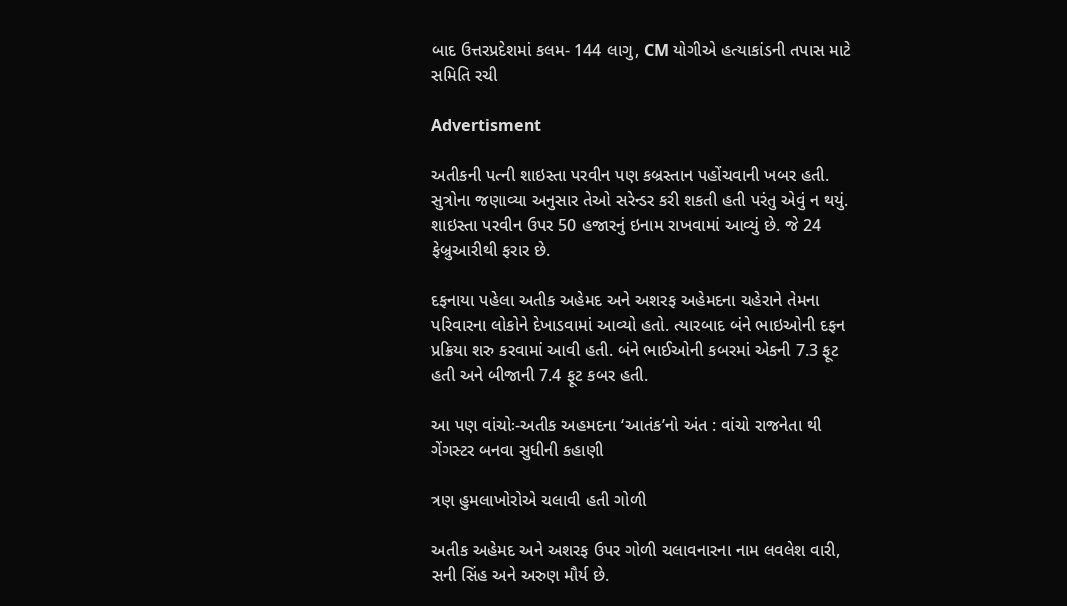બાદ ઉત્તરપ્રદેશમાં કલમ- 144 લાગુ, CM યોગીએ હત્યાકાંડની તપાસ માટે સમિતિ રચી

Advertisment

અતીકની પત્ની શાઇસ્તા પરવીન પણ કબ્રસ્તાન પહોંચવાની ખબર હતી. સુત્રોના જણાવ્યા અનુસાર તેઓ સરેન્ડર કરી શકતી હતી પરંતુ એવું ન થયું. શાઇસ્તા પરવીન ઉપર 50 હજારનું ઇનામ રાખવામાં આવ્યું છે. જે 24 ફેબ્રુઆરીથી ફરાર છે.

દફનાયા પહેલા અતીક અહેમદ અને અશરફ અહેમદના ચહેરાને તેમના પરિવારના લોકોને દેખાડવામાં આવ્યો હતો. ત્યારબાદ બંને ભાઇઓની દફન પ્રક્રિયા શરુ કરવામાં આવી હતી. બંને ભાઈઓની કબરમાં એકની 7.3 ફૂટ હતી અને બીજાની 7.4 ફૂટ કબર હતી.

આ પણ વાંચોઃ-અતીક અહમદના ‘આતંક’નો અંત : વાંચો રાજનેતા થી ગેંગસ્ટર બનવા સુધીની કહાણી

ત્રણ હુમલાખોરોએ ચલાવી હતી ગોળી

અતીક અહેમદ અને અશરફ ઉપર ગોળી ચલાવનારના નામ લવલેશ વારી, સની સિંહ અને અરુણ મૌર્ય છે.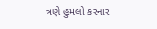ત્રણે હુમલો કરનાર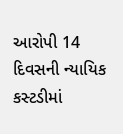આરોપી 14 દિવસની ન્યાયિક કસ્ટડીમાં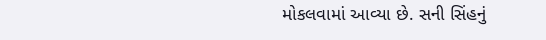મોકલવામાં આવ્યા છે. સની સિંહનું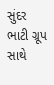સુંદર ભાટી ગ્રૂપ સાથે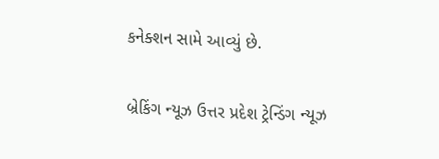કનેક્શન સામે આવ્યું છે.

બ્રેકિંગ ન્યૂઝ ઉત્તર પ્રદેશ ટ્રેન્ડિંગ ન્યૂઝ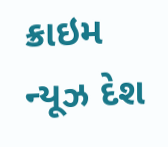ક્રાઇમ ન્યૂઝ દેશ